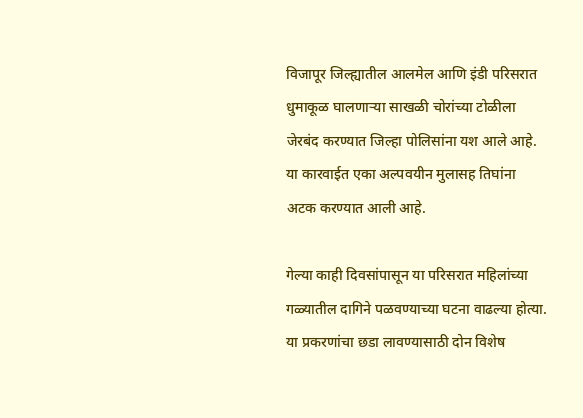विजापूर जिल्ह्यातील आलमेल आणि इंडी परिसरात धुमाकूळ घालणाऱ्या साखळी चोरांच्या टोळीला जेरबंद करण्यात जिल्हा पोलिसांना यश आले आहे. या कारवाईत एका अल्पवयीन मुलासह तिघांना अटक करण्यात आली आहे.

गेल्या काही दिवसांपासून या परिसरात महिलांच्या गळ्यातील दागिने पळवण्याच्या घटना वाढल्या होत्या. या प्रकरणांचा छडा लावण्यासाठी दोन विशेष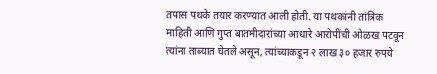तपास पथके तयार करण्यात आली होती. या पथकांनी तांत्रिक माहिती आणि गुप्त बातमीदारांच्या आधारे आरोपींची ओळख पटवून त्यांना ताब्यात घेतले असून, त्यांच्याकडून २ लाख ३० हजार रुपये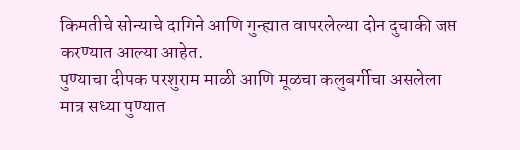किमतीचे सोन्याचे दागिने आणि गुन्ह्यात वापरलेल्या दोन दुचाकी जप्त करण्यात आल्या आहेत.
पुण्याचा दीपक परशुराम माळी आणि मूळचा कलुबर्गीचा असलेला मात्र सध्या पुण्यात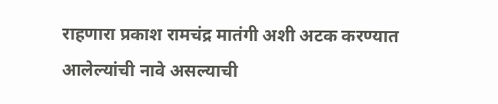राहणारा प्रकाश रामचंद्र मातंगी अशी अटक करण्यात आलेल्यांची नावे असल्याची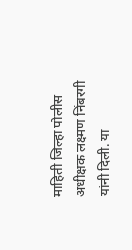माहिती जिल्हा पोलीस अधीक्षक लक्ष्मण निंबरगी यांनी दिली. या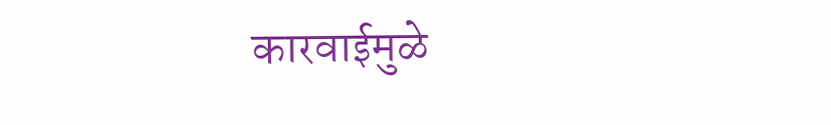कारवाईमुळे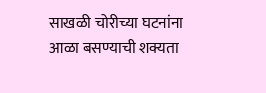साखळी चोरीच्या घटनांना आळा बसण्याची शक्यता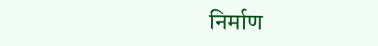निर्माण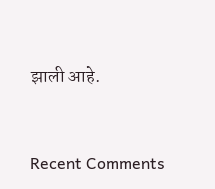झाली आहे.


Recent Comments